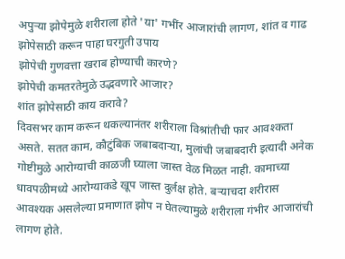अपुऱ्या झोपेमुळे शरीराला होते 'या' गभींर आजारांची लागण, शांत व गाढ झोपेसाठी करून पाहा घरगुती उपाय
झोपेची गुणवत्ता खराब होण्याची कारणे?
झोपेची कमतरतेमुळे उद्भवणारे आजार?
शांत झोपेसाठी काय करावे?
दिवसभर काम करून थकल्यानंतर शरीराला विश्रांतीची फार आवश्कता असते. सतत काम, कौटुंबिक जबाबदाऱ्या, मुलांची जबाबदारी इत्यादी अनेक गोष्टीमुळे आरोग्याची काळजी घ्याला जास्त वेळ मिळत नाही. कामाच्या धावपळीमध्ये आरोग्याकडे खूप जास्त दुर्लक्ष होते. बऱ्याचदा शरीरास आवश्यक असलेल्या प्रमाणात झोप न घेतल्यामुळे शरीराला गंभीर आजारांची लागण होते.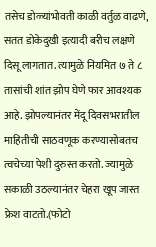तसेच डोळ्यांभोवती काळी वर्तुळ वाढणे, सतत डोकेदुखी इत्यादी बरीच लक्षणे दिसू लागतात. त्यामुळे नियमित ७ ते ८ तासांची शांत झोप घेणे फार आवश्यक आहे. झोपल्यानंतर मेंदू दिवसभरातील माहितीची साठवणूक करण्यासोबतच त्वचेच्या पेशी दुरुस्त करतो. ज्यामुळे सकाळी उठल्यानंतर चेहरा खूप जास्त फ्रेश वाटतो.(फोटो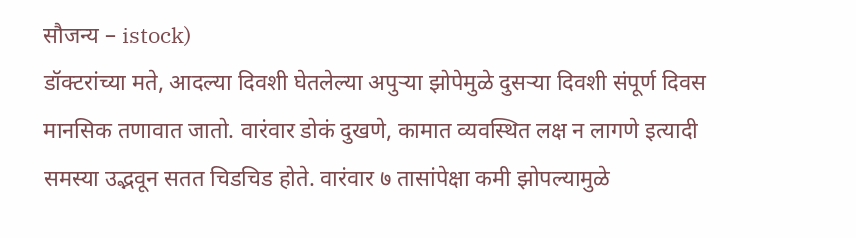सौजन्य – istock)
डॉक्टरांच्या मते, आदल्या दिवशी घेतलेल्या अपुऱ्या झोपेमुळे दुसऱ्या दिवशी संपूर्ण दिवस मानसिक तणावात जातो. वारंवार डोकं दुखणे, कामात व्यवस्थित लक्ष न लागणे इत्यादी समस्या उद्भवून सतत चिडचिड होते. वारंवार ७ तासांपेक्षा कमी झोपल्यामुळे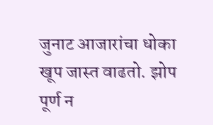जुनाट आजारांचा धोका खूप जास्त वाढतो. झोप पूर्ण न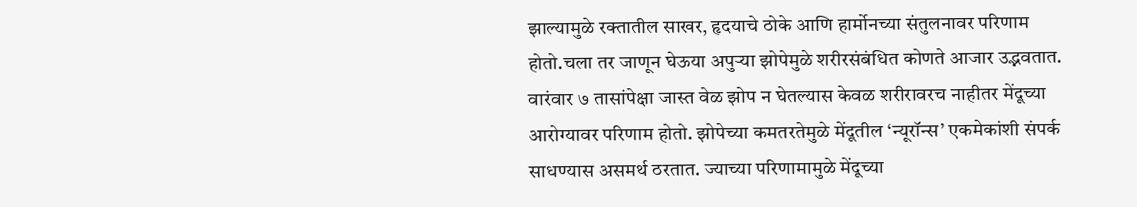झाल्यामुळे रक्तातील साखर, हृदयाचे ठोके आणि हार्मोनच्या संतुलनावर परिणाम होतो.चला तर जाणून घेऊया अपुऱ्या झोपेमुळे शरीरसंबंधित कोणते आजार उद्भवतात.
वारंवार ७ तासांपेक्षा जास्त वेळ झोप न घेतल्यास केवळ शरीरावरच नाहीतर मेंदूच्या आरोग्यावर परिणाम होतो. झोपेच्या कमतरतेमुळे मेंदूतील ‘न्यूरॉन्स’ एकमेकांशी संपर्क साधण्यास असमर्थ ठरतात. ज्याच्या परिणामामुळे मेंदूच्या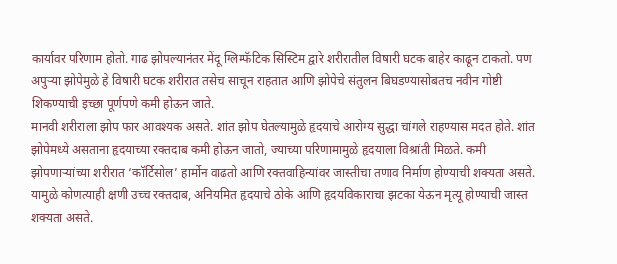कार्यावर परिणाम होतो. गाढ झोपल्यानंतर मेंदू ग्लिम्फॅटिक सिस्टिम द्वारे शरीरातील विषारी घटक बाहेर काढून टाकतो. पण अपुऱ्या झोपेमुळे हे विषारी घटक शरीरात तसेच साचून राहतात आणि झोपेचे संतुलन बिघडण्यासोबतच नवीन गोष्टी शिकण्याची इच्छा पूर्णपणे कमी होऊन जाते.
मानवी शरीराला झोप फार आवश्यक असते. शांत झोप घेतल्यामुळे हृदयाचे आरोग्य सुद्धा चांगले राहण्यास मदत होते. शांत झोपेमध्ये असताना हृदयाच्या रक्तदाब कमी होऊन जातो, ज्याच्या परिणामामुळे हृदयाला विश्रांती मिळते. कमी झोपणाऱ्यांच्या शरीरात ‘कॉर्टिसोल’ हार्मोन वाढतो आणि रक्तवाहिन्यांवर जास्तीचा तणाव निर्माण होण्याची शक्यता असते. यामुळे कोणत्याही क्षणी उच्च रक्तदाब, अनियमित हृदयाचे ठोके आणि हृदयविकाराचा झटका येऊन मृत्यू होण्याची जास्त शक्यता असते.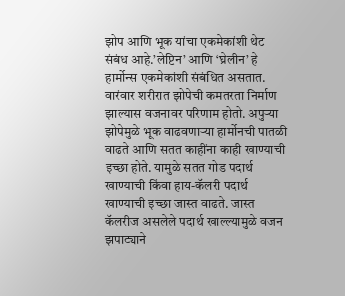झोप आणि भूक यांचा एकमेकांशी थेट संबंध आहे.’लेप्टिन’ आणि ‘घ्रेलीन’ हे हार्मोन्स एकमेकांशी संबंधित असतात. वारंवार शरीरात झोपेची कमतरता निर्माण झाल्यास वजनावर परिणाम होतो. अपुऱ्या झोपेमुळे भूक वाढवणाऱ्या हार्मोनची पातळी वाढते आणि सतत काहींना काही खाण्याची इच्छा होते. यामुळे सतत गोड पदार्थ खाण्याची किंवा हाय-कॅलरी पदार्थ खाण्याची इच्छा जास्त वाढते. जास्त कॅलरीज असलेले पदार्थ खाल्ल्यामुळे वजन झपाट्याने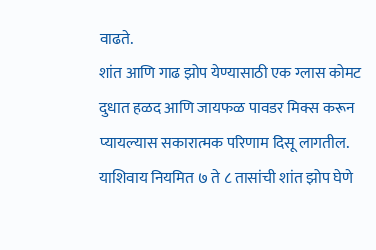वाढते.
शांत आणि गाढ झोप येण्यासाठी एक ग्लास कोमट दुधात हळद आणि जायफळ पावडर मिक्स करून प्यायल्यास सकारात्मक परिणाम दिसू लागतील. याशिवाय नियमित ७ ते ८ तासांची शांत झोप घेणे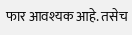फार आवश्यक आहे. तसेच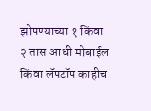झोपण्याच्या १ किंवा २ तास आधी मोबाईल किंवा लॅपटॉप काहीच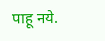पाहू नये.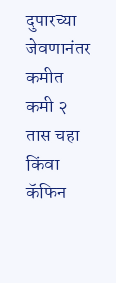दुपारच्या जेवणानंतर कमीत कमी २ तास चहा किंवा कॅफिन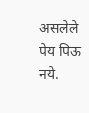असलेले पेय पिऊ नये.